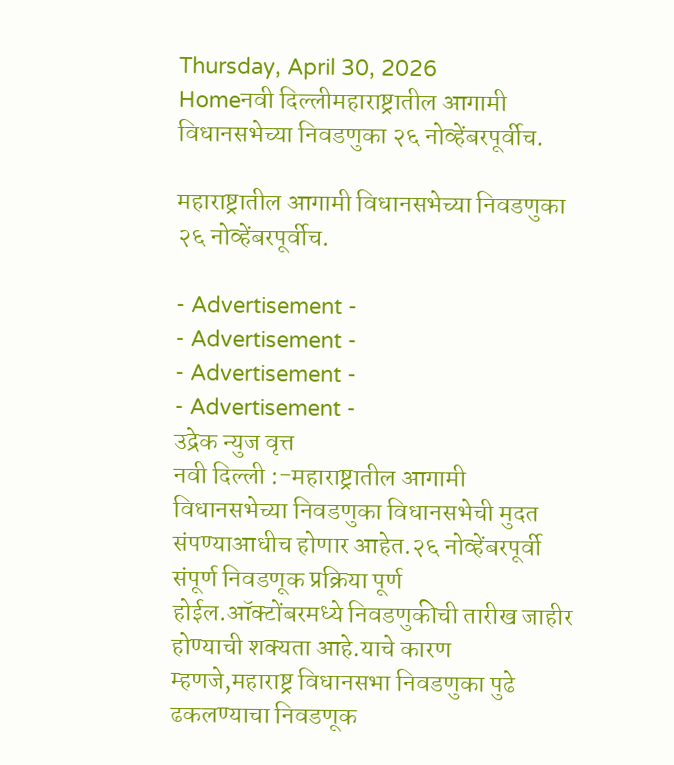Thursday, April 30, 2026
Homeनवी दिल्लीमहाराष्ट्रातील आगामी विधानसभेच्या निवडणुका २६ नोव्हेंबरपूर्वीच.

महाराष्ट्रातील आगामी विधानसभेच्या निवडणुका २६ नोव्हेंबरपूर्वीच.

- Advertisement -
- Advertisement -
- Advertisement -
- Advertisement -
उद्रेक न्युज वृत्त
नवी दिल्ली :-महाराष्ट्रातील आगामी विधानसभेच्या निवडणुका विधानसभेची मुदत संपण्याआधीच होणार आहेत.२६ नोव्हेंबरपूर्वी संपूर्ण निवडणूक प्रक्रिया पूर्ण होईल.ऑक्टोंबरमध्ये निवडणुकीची तारीख जाहीर होण्याची शक्यता आहे.याचे कारण म्हणजे,महाराष्ट्र विधानसभा निवडणुका पुढे ढकलण्याचा निवडणूक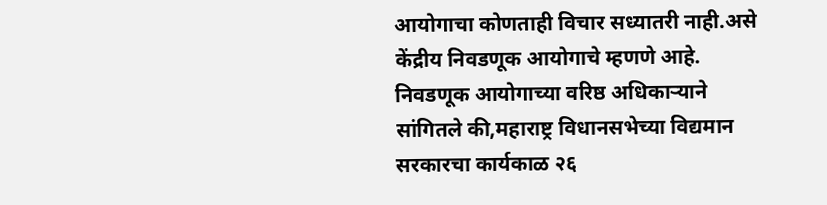आयोगाचा कोणताही विचार सध्यातरी नाही.असे  केंद्रीय निवडणूक आयोगाचे म्हणणे आहे.
निवडणूक आयोगाच्या वरिष्ठ अधिकाऱ्याने सांगितले की,महाराष्ट्र विधानसभेच्या विद्यमान सरकारचा कार्यकाळ २६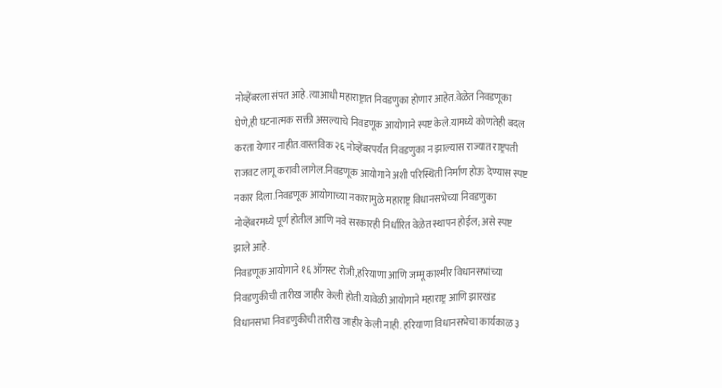नोव्हेंबरला संपत आहे.त्याआधी महाराष्ट्रात निवडणुका होणार आहेत.वेळेत निवडणूका घेणे,ही घटनात्मक सक्ती असल्याचे निवडणूक आयोगाने स्पष्ट केले.यामध्ये कोणतेही बदल करता येणार नाहीत.वास्तविक २६ नोव्हेंबरपर्यंत निवडणुका न झाल्यास राज्यात राष्ट्रपती राजवट लागू करावी लागेल.निवडणूक आयोगाने अशी परिस्थिती निर्माण होऊ देण्यास स्पष्ट नकार दिला.निवडणूक आयोगाच्या नकारामुळे महाराष्ट्र विधानसभेच्या निवडणुका नोव्हेंबरमध्ये पूर्ण होतील आणि नवे सरकारही निर्धारित वेळेत स्थापन होईल; असे स्पष्ट झाले आहे.
निवडणूक आयोगाने १६ ऑगस्ट रोजी,हरियाणा आणि जम्मू काश्मीर विधानसभांच्या निवडणुकीची तारीख जाहीर केली होती.यावेळी आयोगाने महाराष्ट्र आणि झारखंड विधानसभा निवडणुकीची तारीख जाहीर केली नाही. हरियाणा विधानसभेचा कार्यकाळ ३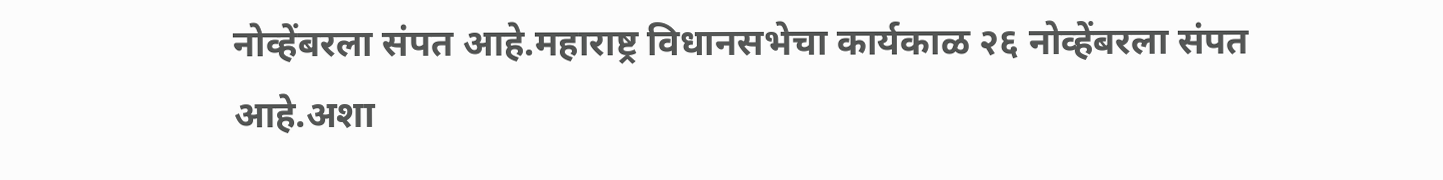नोव्हेंबरला संपत आहे.महाराष्ट्र विधानसभेचा कार्यकाळ २६ नोव्हेंबरला संपत आहे.अशा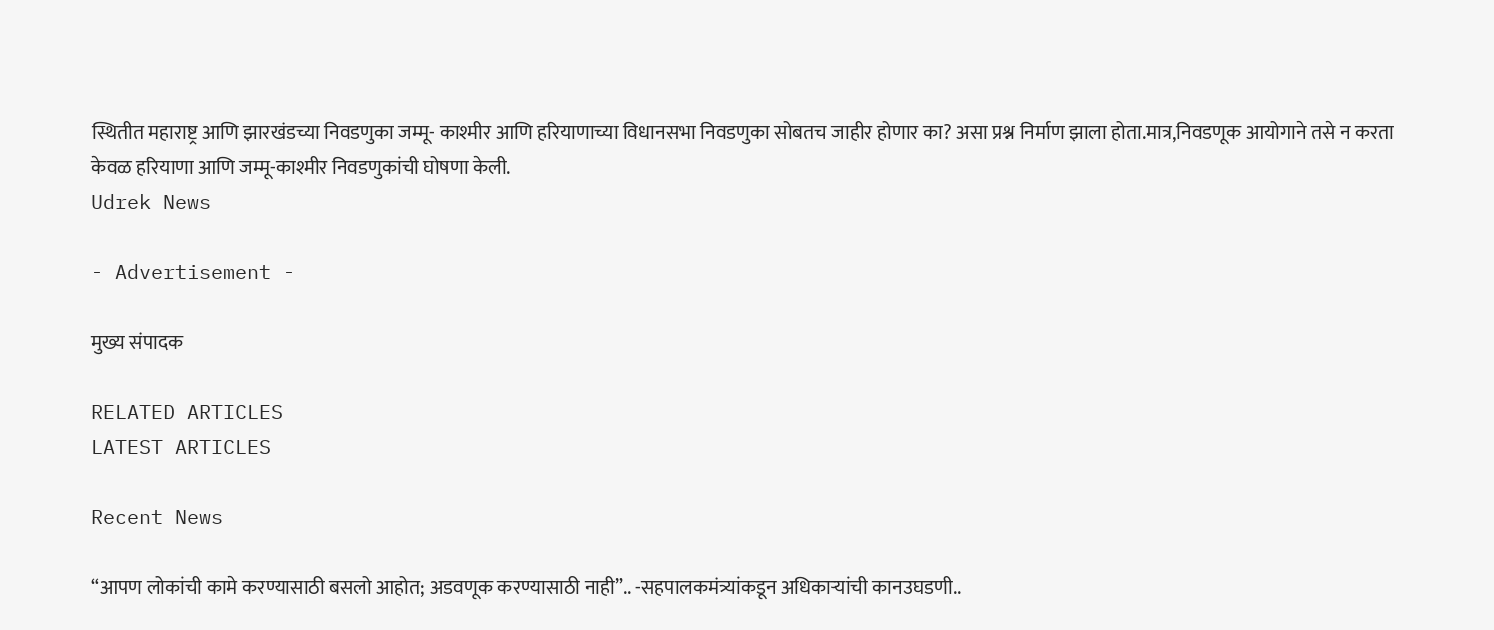स्थितीत महाराष्ट्र आणि झारखंडच्या निवडणुका जम्मू- काश्मीर आणि हरियाणाच्या विधानसभा निवडणुका सोबतच जाहीर होणार का? असा प्रश्न निर्माण झाला होता.मात्र,निवडणूक आयोगाने तसे न करता केवळ हरियाणा आणि जम्मू-काश्मीर निवडणुकांची घोषणा केली.
Udrek News

- Advertisement -

मुख्य संपादक

RELATED ARTICLES
LATEST ARTICLES

Recent News

“आपण लोकांची कामे करण्यासाठी बसलो आहोत; अडवणूक करण्यासाठी नाही”.. -सहपालकमंत्र्यांकडून अधिकाऱ्यांची कानउघडणी..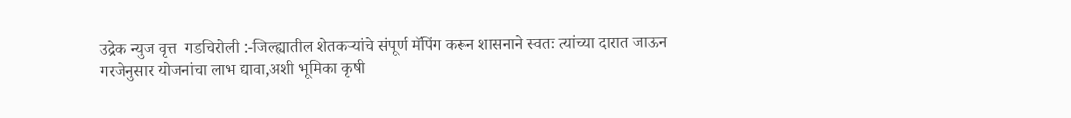उद्रेक न्युज वृत्त  गडचिरोली :-जिल्ह्यातील शेतकऱ्यांचे संपूर्ण मॅपिंग करून शासनाने स्वतः त्यांच्या दारात जाऊन गरजेनुसार योजनांचा लाभ द्यावा,अशी भूमिका कृषी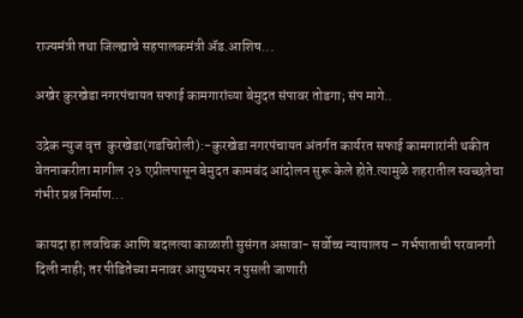राज्यमंत्री तथा जिल्ह्याचे सहपालकमंत्री ॲड.आशिष...

अखेर कुरखेडा नगरपंचायत सफाई कामगारांच्या बेमुदत संपावर तोडगा; संप मागे..

उद्रेक न्युज वृत्त  कुरखेडा(गडचिरोली):-कुरखेडा नगरपंचायत अंतर्गत कार्यरत सफाई कामगारांनी थकीत वेतनाकरीता मागील २३ एप्रीलपासून बेमुदत कामबंद आंदोलन सुरू केले होते.त्यामुळे शहरातील स्वच्छतेचा गंभीर प्रश्न निर्माण...

कायदा हा लवचिक आणि बदलत्या काळाशी सुसंगत असावा- सर्वोच्च न्यायालय – गर्भपाताची परवानगी दिली नाही; तर पीडितेच्या मनावर आयुष्यभर न पुसली जाणारी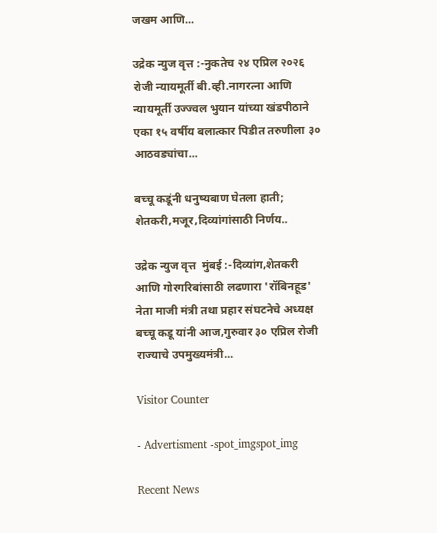जखम आणि...

उद्रेक न्युज वृत्त :-नुकतेच २४ एप्रिल २०२६ रोजी न्यायमूर्ती बी.व्ही.नागरत्ना आणि न्यायमूर्ती उज्ज्वल भुयान यांच्या खंडपीठाने एका १५ वर्षीय बलात्कार पिडीत तरुणीला ३० आठवड्यांचा...

बच्चू कडूंनी धनुष्यबाण घेतला हाती; शेतकरी,मजूर,दिव्यांगांसाठी निर्णय..

उद्रेक न्युज वृत्त  मुंबई :-दिव्यांग,शेतकरी आणि गोरगरिबांसाठी लढणारा 'रॉबिनहूड' नेता माजी मंत्री तथा प्रहार संघटनेचे अध्यक्ष बच्चू कडू यांनी आज,गुरुवार ३० एप्रिल रोजी राज्याचे उपमुख्यमंत्री...

Visitor Counter

- Advertisment -spot_imgspot_img

Recent News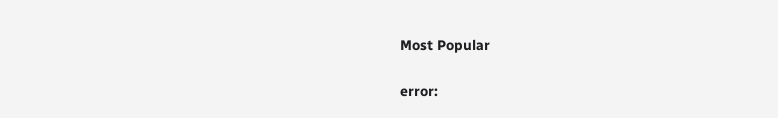Most Popular

error: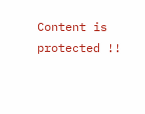Content is protected !!